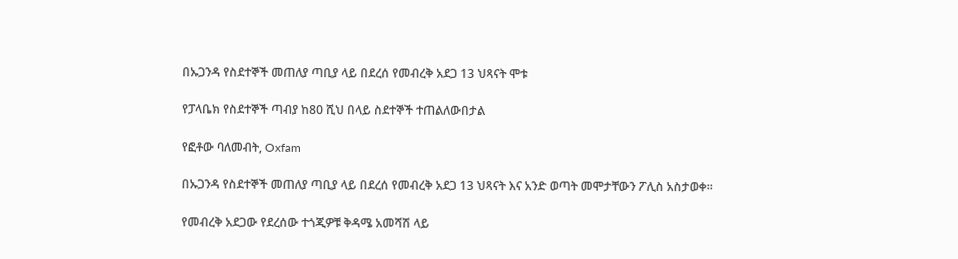በኡጋንዳ የስደተኞች መጠለያ ጣቢያ ላይ በደረሰ የመብረቅ አደጋ 13 ህጻናት ሞቱ

የፓላቤክ የስደተኞች ጣብያ ከ80 ሺህ በላይ ስደተኞች ተጠልለውበታል

የፎቶው ባለመብት, Oxfam

በኡጋንዳ የስደተኞች መጠለያ ጣቢያ ላይ በደረሰ የመብረቅ አደጋ 13 ህጻናት እና አንድ ወጣት መሞታቸውን ፖሊስ አስታወቀ።

የመብረቅ አደጋው የደረሰው ተጎጂዎቹ ቅዳሜ አመሻሽ ላይ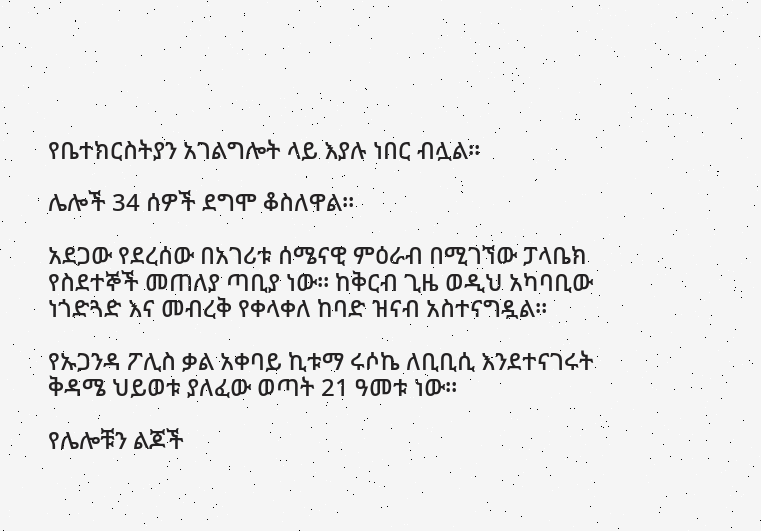የቤተክርስትያን አገልግሎት ላይ እያሉ ነበር ብሏል።

ሌሎች 34 ሰዎች ደግሞ ቆስለዋል።

አደጋው የደረሰው በአገሪቱ ሰሜናዊ ምዕራብ በሚገኘው ፓላቤክ የስደተኞች መጠለያ ጣቢያ ነው። ከቅርብ ጊዜ ወዲህ አካባቢው ነጎድጓድ እና መብረቅ የቀላቀለ ከባድ ዝናብ አስተናግዷል።

የኡጋንዳ ፖሊስ ቃል አቀባይ ኪቱማ ሩሶኬ ለቢቢሲ እንደተናገሩት ቅዳሜ ህይወቱ ያለፈው ወጣት 21 ዓመቱ ነው።

የሌሎቹን ልጆች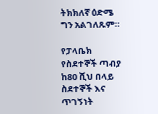ትክክለኛ ዕድሜ ግን አልገለጹም።

የፓላቤክ የስደተኞች ጣብያ ከ80 ሺህ በላይ ስደተኞች እና ጥገኝነት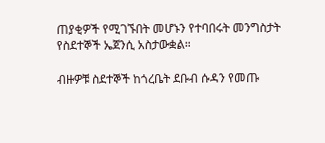ጠያቂዎች የሚገኙበት መሆኑን የተባበሩት መንግስታት የስደተኞች ኤጀንሲ አስታውቋል።

ብዙዎቹ ስደተኞች ከጎረቤት ደቡብ ሱዳን የመጡ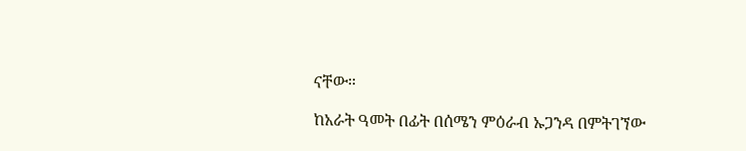ናቸው።

ከአራት ዓመት በፊት በሰሜን ምዕራብ ኡጋንዳ በምትገኘው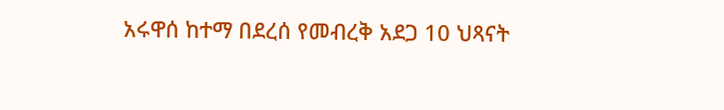አሩዋሰ ከተማ በደረሰ የመብረቅ አደጋ 10 ህጻናት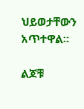ህይወታቸውን አጥተዋል።

ልጆቹ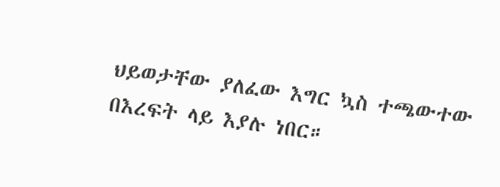ህይወታቸው ያለፈው እግር ኳስ ተጫውተው በእረፍት ላይ እያሉ ነበር።